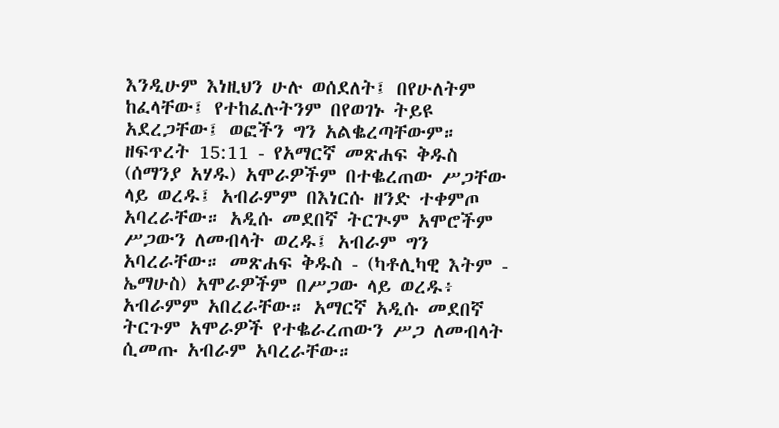እንዲሁም እነዚህን ሁሉ ወሰደለት፤ በየሁለትም ከፈላቸው፤ የተከፈሉትንም በየወገኑ ትይዩ አደረጋቸው፤ ወፎችን ግን አልቈረጣቸውም።
ዘፍጥረት 15:11 - የአማርኛ መጽሐፍ ቅዱስ (ሰማንያ አሃዱ) አሞራዎችም በተቈረጠው ሥጋቸው ላይ ወረዱ፤ አብራምም በእነርሱ ዘንድ ተቀምጦ አባረራቸው። አዲሱ መደበኛ ትርጒም አሞሮችም ሥጋውን ለመብላት ወረዱ፤ አብራም ግን አባረራቸው። መጽሐፍ ቅዱስ - (ካቶሊካዊ እትም - ኤማሁስ) አሞራዎችም በሥጋው ላይ ወረዱ፥ አብራምም አበረራቸው። አማርኛ አዲሱ መደበኛ ትርጉም አሞራዎች የተቈራረጠውን ሥጋ ለመብላት ሲመጡ አብራም አባረራቸው።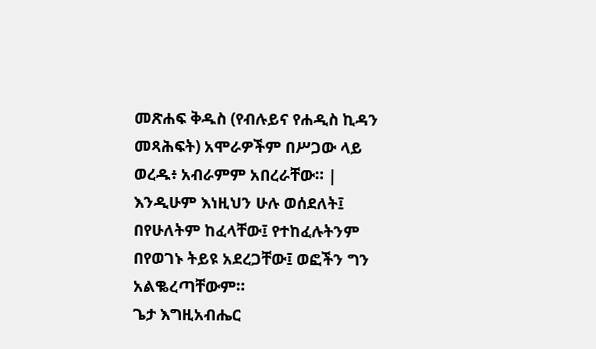መጽሐፍ ቅዱስ (የብሉይና የሐዲስ ኪዳን መጻሕፍት) አሞራዎችም በሥጋው ላይ ወረዱ፥ አብራምም አበረራቸው። |
እንዲሁም እነዚህን ሁሉ ወሰደለት፤ በየሁለትም ከፈላቸው፤ የተከፈሉትንም በየወገኑ ትይዩ አደረጋቸው፤ ወፎችን ግን አልቈረጣቸውም።
ጌታ እግዚአብሔር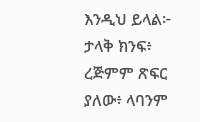እንዲህ ይላል፦ ታላቅ ክንፍ፥ ረጅምም ጽፍር ያለው፥ ላባንም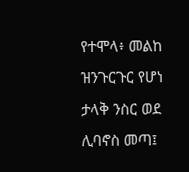የተሞላ፥ መልከ ዝንጉርጉር የሆነ ታላቅ ንስር ወደ ሊባኖስ መጣ፤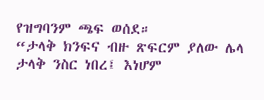የዝግባንም ጫፍ ወሰደ።
“ታላቅ ክንፍና ብዙ ጽፍርም ያለው ሌላ ታላቅ ንስር ነበረ፤ እነሆም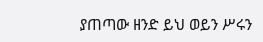ያጠጣው ዘንድ ይህ ወይን ሥሩን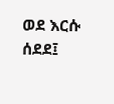ወደ እርሱ ሰደደ፤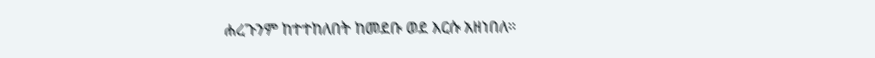ሐረጉንም ከተተከለበት ከመደቡ ወደ እርሱ አዘነበለ።